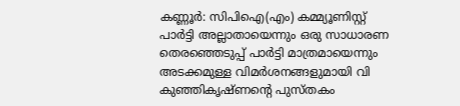കണ്ണൂർ: സിപിഐ(എം) കമ്മ്യൂണിസ്റ്റ് പാർട്ടി അല്ലാതായെന്നും ഒരു സാധാരണ തെരഞ്ഞെടുപ്പ് പാർട്ടി മാത്രമായെന്നും അടക്കമുള്ള വിമർശനങ്ങളുമായി വി കുഞ്ഞികൃഷ്ണന്റെ പുസ്തകം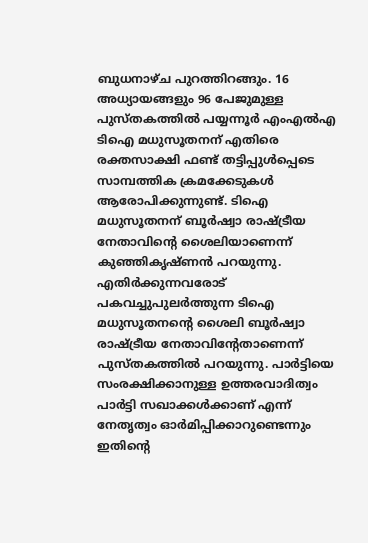ബുധനാഴ്ച പുറത്തിറങ്ങും. 16 അധ്യായങ്ങളും 96 പേജുമുള്ള പുസ്തകത്തിൽ പയ്യന്നൂർ എംഎൽഎ ടിഐ മധുസൂതനന് എതിരെ രക്തസാക്ഷി ഫണ്ട് തട്ടിപ്പുൾപ്പെടെ സാമ്പത്തിക ക്രമക്കേടുകൾ ആരോപിക്കുന്നുണ്ട്. ടിഐ മധുസൂതനന് ബൂർഷ്വാ രാഷ്ട്രീയ നേതാവിന്റെ ശൈലിയാണെന്ന് കുഞ്ഞികൃഷ്ണൻ പറയുന്നു.
എതിർക്കുന്നവരോട് പകവച്ചുപുലർത്തുന്ന ടിഐ മധുസൂതനന്റെ ശൈലി ബൂർഷ്വാ രാഷ്ട്രീയ നേതാവിന്റേതാണെന്ന് പുസ്തകത്തിൽ പറയുന്നു. പാർട്ടിയെ സംരക്ഷിക്കാനുള്ള ഉത്തരവാദിത്വം പാർട്ടി സഖാക്കൾക്കാണ് എന്ന് നേതൃത്വം ഓർമിപ്പിക്കാറുണ്ടെന്നും ഇതിന്റെ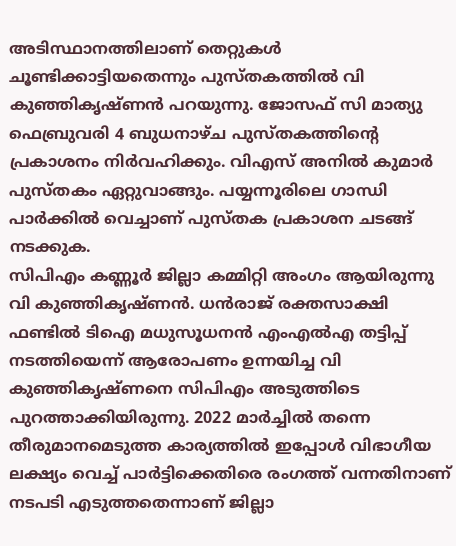അടിസ്ഥാനത്തിലാണ് തെറ്റുകൾ ചൂണ്ടിക്കാട്ടിയതെന്നും പുസ്തകത്തിൽ വി കുഞ്ഞികൃഷ്ണൻ പറയുന്നു. ജോസഫ് സി മാത്യു ഫെബ്രുവരി 4 ബുധനാഴ്ച പുസ്തകത്തിന്റെ പ്രകാശനം നിർവഹിക്കും. വിഎസ് അനിൽ കുമാർ പുസ്തകം ഏറ്റുവാങ്ങും. പയ്യന്നൂരിലെ ഗാന്ധി പാർക്കിൽ വെച്ചാണ് പുസ്തക പ്രകാശന ചടങ്ങ് നടക്കുക.
സിപിഎം കണ്ണൂർ ജില്ലാ കമ്മിറ്റി അംഗം ആയിരുന്നു വി കുഞ്ഞികൃഷ്ണൻ. ധൻരാജ് രക്തസാക്ഷി ഫണ്ടിൽ ടിഐ മധുസൂധനൻ എംഎൽഎ തട്ടിപ്പ് നടത്തിയെന്ന് ആരോപണം ഉന്നയിച്ച വി കുഞ്ഞികൃഷ്ണനെ സിപിഎം അടുത്തിടെ പുറത്താക്കിയിരുന്നു. 2022 മാർച്ചിൽ തന്നെ തീരുമാനമെടുത്ത കാര്യത്തിൽ ഇപ്പോൾ വിഭാഗീയ ലക്ഷ്യം വെച്ച് പാർട്ടിക്കെതിരെ രംഗത്ത് വന്നതിനാണ് നടപടി എടുത്തതെന്നാണ് ജില്ലാ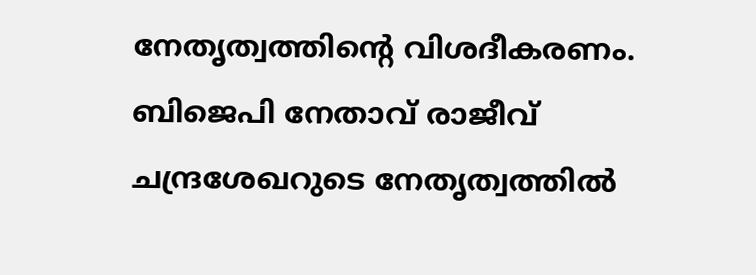നേതൃത്വത്തിന്റെ വിശദീകരണം. ബിജെപി നേതാവ് രാജീവ് ചന്ദ്രശേഖറുടെ നേതൃത്വത്തിൽ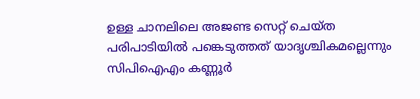ഉള്ള ചാനലിലെ അജണ്ട സെറ്റ് ചെയ്ത പരിപാടിയിൽ പങ്കെടുത്തത് യാദൃശ്ചികമല്ലെന്നും സിപിഐഎം കണ്ണൂർ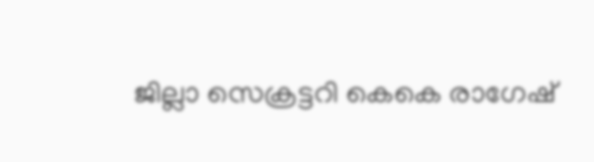ജില്ലാ സെക്രട്ടറി കെകെ രാഗേഷ്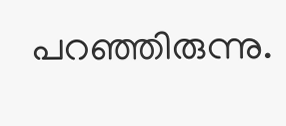പറഞ്ഞിരുന്നു.